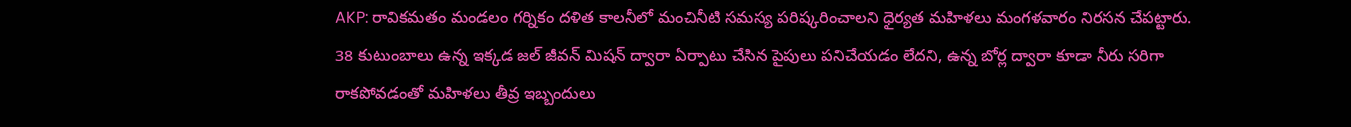AKP: రావికమతం మండలం గర్నికం దళిత కాలనీలో మంచినీటి సమస్య పరిష్కరించాలని ధైర్యత మహిళలు మంగళవారం నిరసన చేపట్టారు. 38 కుటుంబాలు ఉన్న ఇక్కడ జల్ జీవన్ మిషన్ ద్వారా ఏర్పాటు చేసిన పైపులు పనిచేయడం లేదని, ఉన్న బోర్ల ద్వారా కూడా నీరు సరిగా రాకపోవడంతో మహిళలు తీవ్ర ఇబ్బందులు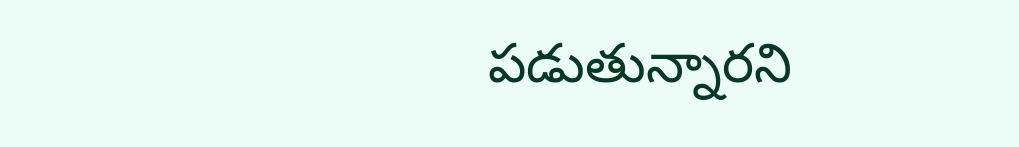పడుతున్నారని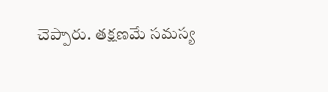చెప్పారు. తక్షణమే సమస్య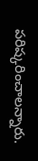పరిష్కరించాలన్నారు.